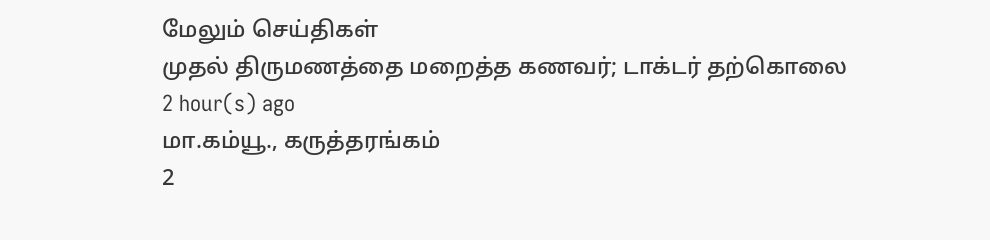மேலும் செய்திகள்
முதல் திருமணத்தை மறைத்த கணவர்; டாக்டர் தற்கொலை
2 hour(s) ago
மா.கம்யூ., கருத்தரங்கம்
2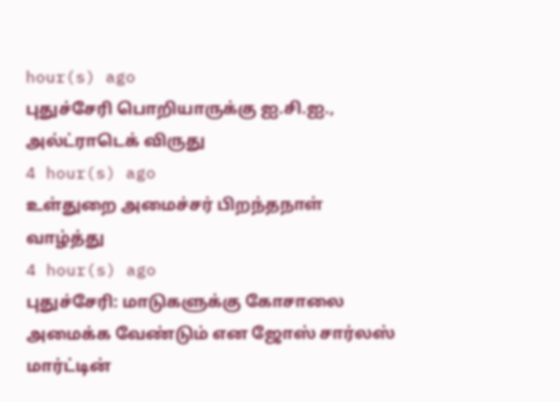hour(s) ago
புதுச்சேரி பொறியாருக்கு ஐ.சி.ஐ., அல்ட்ராடெக் விருது
4 hour(s) ago
உள்துறை அமைச்சர் பிறந்தநாள் வாழ்த்து
4 hour(s) ago
புதுச்சேரி: மாடுகளுக்கு கோசாலை அமைக்க வேண்டும் என ஜோஸ் சார்லஸ் மார்ட்டின்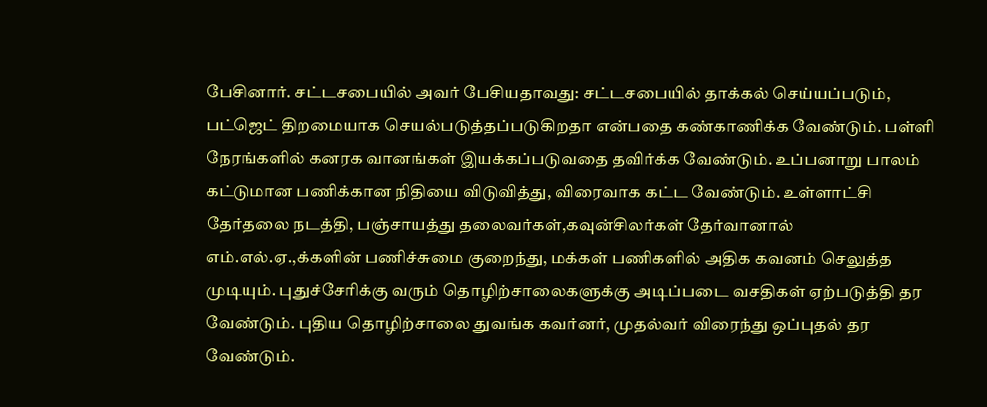பேசினார். சட்டசபையில் அவர் பேசியதாவது: சட்டசபையில் தாக்கல் செய்யப்படும், பட்ஜெட் திறமையாக செயல்படுத்தப்படுகிறதா என்பதை கண்காணிக்க வேண்டும். பள்ளி நேரங்களில் கனரக வானங்கள் இயக்கப்படுவதை தவிர்க்க வேண்டும். உப்பனாறு பாலம் கட்டுமான பணிக்கான நிதியை விடுவித்து, விரைவாக கட்ட வேண்டும். உள்ளாட்சி தேர்தலை நடத்தி, பஞ்சாயத்து தலைவர்கள்,கவுன்சிலர்கள் தேர்வானால் எம்.எல்.ஏ.,க்களின் பணிச்சுமை குறைந்து, மக்கள் பணிகளில் அதிக கவனம் செலுத்த முடியும். புதுச்சேரிக்கு வரும் தொழிற்சாலைகளுக்கு அடிப்படை வசதிகள் ஏற்படுத்தி தர வேண்டும். புதிய தொழிற்சாலை துவங்க கவர்னர், முதல்வர் விரைந்து ஒப்புதல் தர வேண்டும்.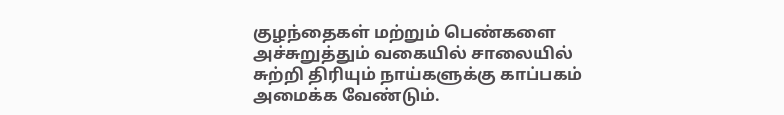குழந்தைகள் மற்றும் பெண்களை அச்சுறுத்தும் வகையில் சாலையில் சுற்றி திரியும் நாய்களுக்கு காப்பகம் அமைக்க வேண்டும்.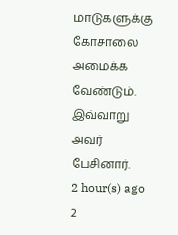மாடுகளுக்கு கோசாலை அமைக்க வேண்டும். இவ்வாறு அவர் பேசினார்.
2 hour(s) ago
2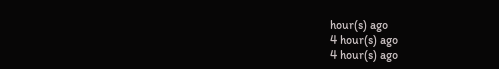hour(s) ago
4 hour(s) ago
4 hour(s) ago